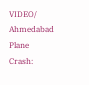VIDEO/ Ahmedabad Plane Crash: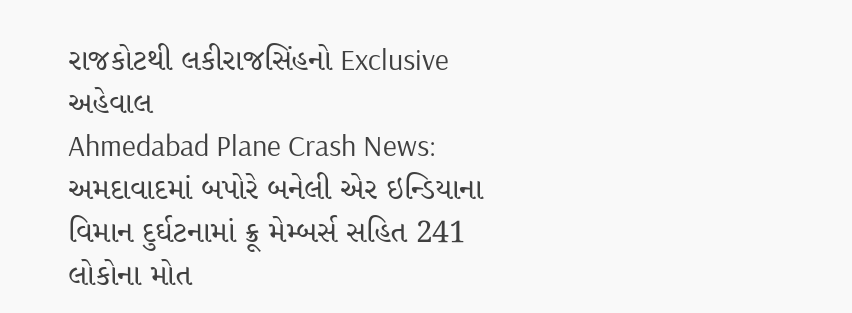રાજકોટથી લકીરાજસિંહનો Exclusive અહેવાલ
Ahmedabad Plane Crash News: અમદાવાદમાં બપોરે બનેલી એર ઇન્ડિયાના વિમાન દુર્ઘટનામાં ક્રૂ મેમ્બર્સ સહિત 241 લોકોના મોત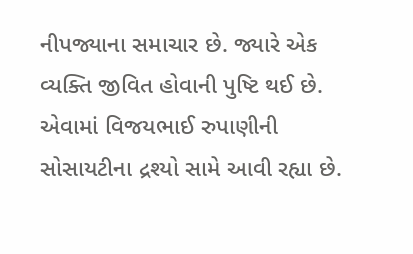નીપજ્યાના સમાચાર છે. જ્યારે એક વ્યક્તિ જીવિત હોવાની પુષ્ટિ થઈ છે. એવામાં વિજયભાઈ રુપાણીની સોસાયટીના દ્રશ્યો સામે આવી રહ્યા છે.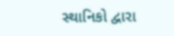સ્થાનિકો દ્વારા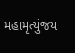મહામૃત્યુંજય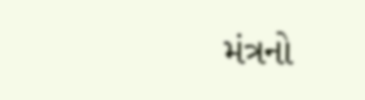મંત્રનો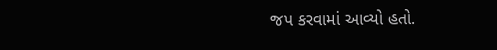જપ કરવામાં આવ્યો હતો.